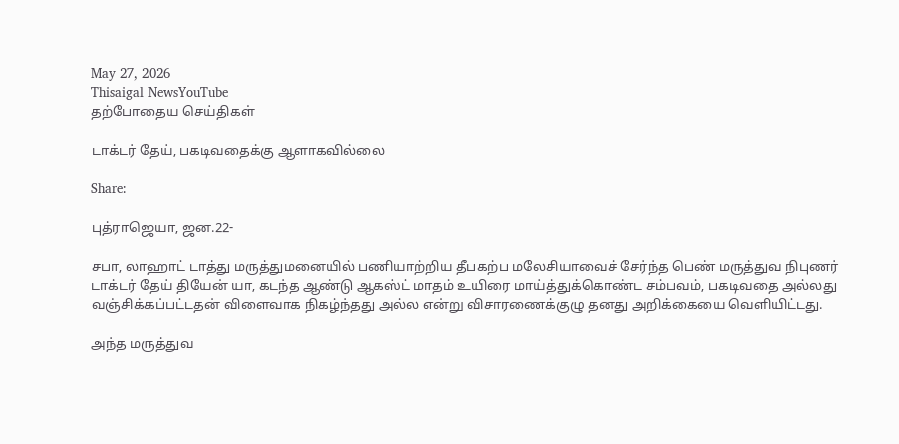May 27, 2026
Thisaigal NewsYouTube
தற்போதைய செய்திகள்

டாக்டர் தேய், பகடிவதைக்கு ஆளாகவில்லை

Share:

புத்ராஜெயா, ஜன.22-

சபா, லாஹாட் டாத்து மருத்துமனையில் பணியாற்றிய தீபகற்ப மலேசியாவைச் சேர்ந்த பெண் மருத்துவ நிபுணர் டாக்டர் தேய் தியேன் யா, கடந்த ஆண்டு ஆகஸ்ட் மாதம் உயிரை மாய்த்துக்கொண்ட சம்பவம், பகடிவதை அல்லது வஞ்சிக்கப்பட்டதன் விளைவாக நிகழ்ந்தது அல்ல என்று விசாரணைக்குழு தனது அறிக்கையை வெளியிட்டது.

அந்த மருத்துவ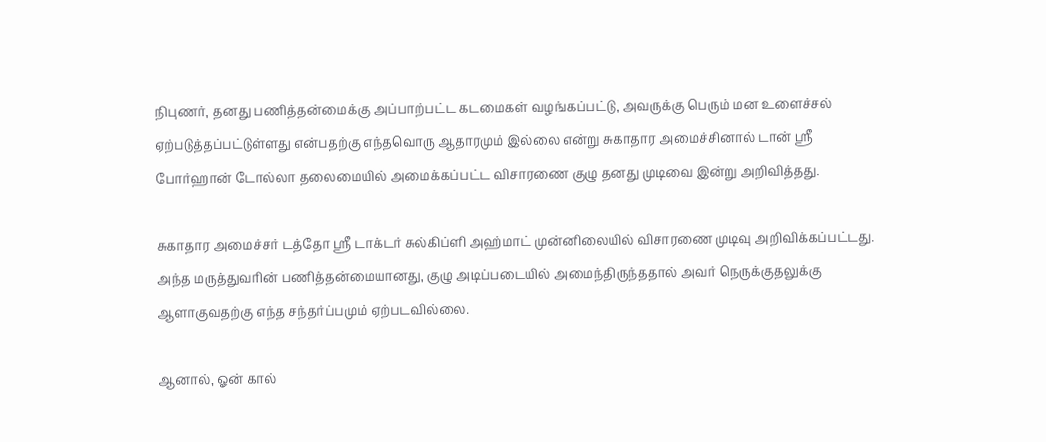நிபுணர், தனது பணித்தன்மைக்கு அப்பாற்பட்ட கடமைகள் வழங்கப்பட்டு, அவருக்கு பெரும் மன உளைச்சல் ஏற்படுத்தப்பட்டுள்ளது என்பதற்கு எந்தவொரு ஆதாரமும் இல்லை என்று சுகாதார அமைச்சினால் டான் ஶ்ரீ போர்ஹான் டோல்லா தலைமையில் அமைக்கப்பட்ட விசாரணை குழு தனது முடிவை இன்று அறிவித்தது.

சுகாதார அமைச்சர் டத்தோ ஶ்ரீ டாக்டர் சுல்கிப்ளி அஹ்மாட் முன்னிலையில் விசாரணை முடிவு அறிவிக்கப்பட்டது. அந்த மருத்துவரின் பணித்தன்மையானது, குழு அடிப்படையில் அமைந்திருந்ததால் அவர் நெருக்குதலுக்கு ஆளாகுவதற்கு எந்த சந்தர்ப்பமும் ஏற்படவில்லை.

ஆனால், ஓன் கால்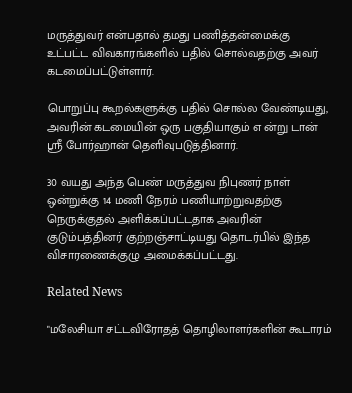மருத்துவர் என்பதால் தமது பணித்தன்மைக்கு உட்பட்ட விவகாரங்களில் பதில் சொல்வதற்கு அவர் கடமைப்பட்டுள்ளார்.

பொறுப்பு கூறல்களுக்கு பதில் சொல்ல வேண்டியது, அவரின் கடமையின் ஒரு பகுதியாகும் எ ன்று டான் ஶ்ரீ போர்ஹான் தெளிவுபடுத்தினார்.

30 வயது அந்த பெண் மருத்துவ நிபுணர் நாள் ஒன்றுக்கு 14 மணி நேரம் பணியாற்றுவதற்கு நெருக்குதல் அளிக்கப்பட்டதாக அவரின் குடும்பத்தினர் குற்றஞ்சாட்டியது தொடர்பில் இந்த விசாரணைக்குழு அமைக்கப்பட்டது.

Related News

"மலேசியா சட்டவிரோதத் தொழிலாளர்களின் கூடாரம்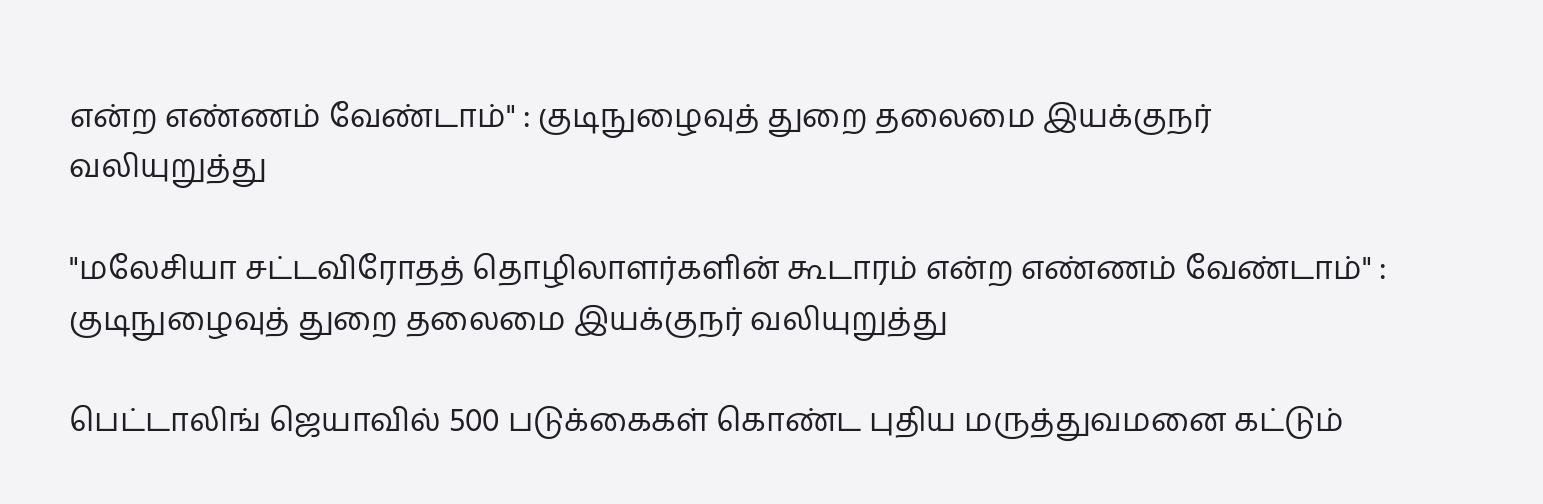என்ற எண்ணம் வேண்டாம்" : குடிநுழைவுத் துறை தலைமை இயக்குநர் வலியுறுத்து

"மலேசியா சட்டவிரோதத் தொழிலாளர்களின் கூடாரம் என்ற எண்ணம் வேண்டாம்" : குடிநுழைவுத் துறை தலைமை இயக்குநர் வலியுறுத்து

பெட்டாலிங் ஜெயாவில் 500 படுக்கைகள் கொண்ட புதிய மருத்துவமனை கட்டும்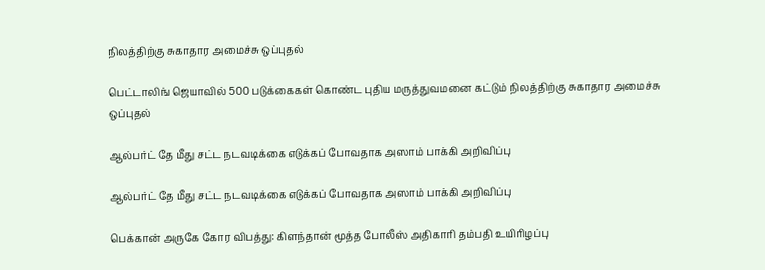நிலத்திற்கு சுகாதார அமைச்சு ஒப்புதல்

பெட்டாலிங் ஜெயாவில் 500 படுக்கைகள் கொண்ட புதிய மருத்துவமனை கட்டும் நிலத்திற்கு சுகாதார அமைச்சு ஒப்புதல்

ஆல்பர்ட் தே மீது சட்ட நடவடிக்கை எடுக்கப் போவதாக அஸாம் பாக்கி அறிவிப்பு

ஆல்பர்ட் தே மீது சட்ட நடவடிக்கை எடுக்கப் போவதாக அஸாம் பாக்கி அறிவிப்பு

பெக்கான் அருகே கோர விபத்து: கிளந்தான் மூத்த போலீஸ் அதிகாரி தம்பதி உயிரிழப்பு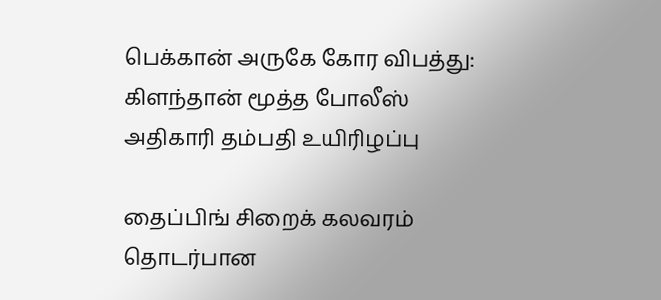பெக்கான் அருகே கோர விபத்து: கிளந்தான் மூத்த போலீஸ் அதிகாரி தம்பதி உயிரிழப்பு

தைப்பிங் சிறைக் கலவரம் தொடர்பான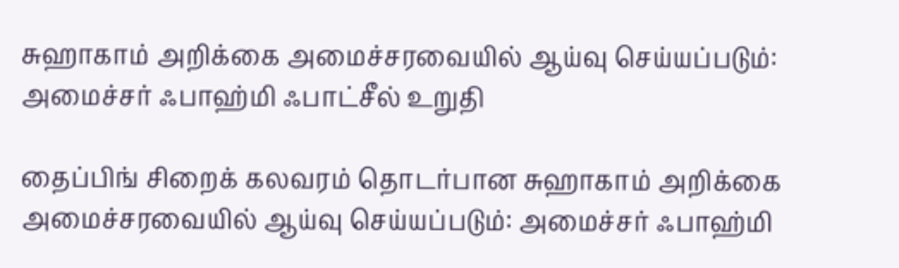சுஹாகாம் அறிக்கை அமைச்சரவையில் ஆய்வு செய்யப்படும்: அமைச்சர் ஃபாஹ்மி ஃபாட்சீல் உறுதி

தைப்பிங் சிறைக் கலவரம் தொடர்பான சுஹாகாம் அறிக்கை அமைச்சரவையில் ஆய்வு செய்யப்படும்: அமைச்சர் ஃபாஹ்மி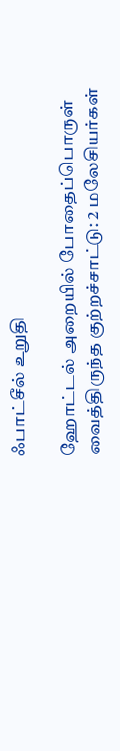ஃபாட்சீல் உறுதி

ஹோட்டல் அறையில் போதைப்பொருள் வைத்திருந்த குற்றச்சாட்டு: 2 மலேசியர்கள்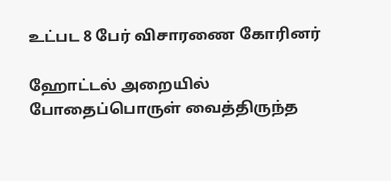உட்பட 8 பேர் விசாரணை கோரினர்

ஹோட்டல் அறையில் போதைப்பொருள் வைத்திருந்த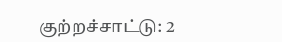குற்றச்சாட்டு: 2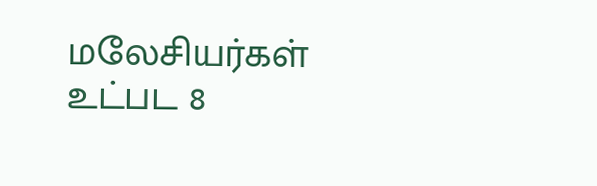மலேசியர்கள் உட்பட 8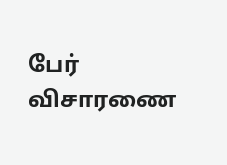பேர் விசாரணை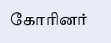கோரினர்